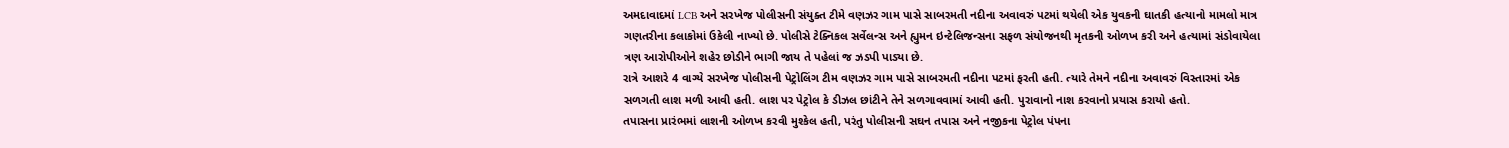અમદાવાદમાં LCB અને સરખેજ પોલીસની સંયુક્ત ટીમે વણઝર ગામ પાસે સાબરમતી નદીના અવાવરું પટમાં થયેલી એક યુવકની ઘાતકી હત્યાનો મામલો માત્ર ગણતરીના કલાકોમાં ઉકેલી નાખ્યો છે. પોલીસે ટેક્નિકલ સર્વેલન્સ અને હ્યુમન ઇન્ટેલિજન્સના સફળ સંયોજનથી મૃતકની ઓળખ કરી અને હત્યામાં સંડોવાયેલા ત્રણ આરોપીઓને શહેર છોડીને ભાગી જાય તે પહેલાં જ ઝડપી પાડ્યા છે.
રાત્રે આશરે 4 વાગ્યે સરખેજ પોલીસની પેટ્રોલિંગ ટીમ વણઝર ગામ પાસે સાબરમતી નદીના પટમાં ફરતી હતી. ત્યારે તેમને નદીના અવાવરું વિસ્તારમાં એક સળગતી લાશ મળી આવી હતી. લાશ પર પેટ્રોલ કે ડીઝલ છાંટીને તેને સળગાવવામાં આવી હતી. પુરાવાનો નાશ કરવાનો પ્રયાસ કરાયો હતો.
તપાસના પ્રારંભમાં લાશની ઓળખ કરવી મુશ્કેલ હતી, પરંતુ પોલીસની સઘન તપાસ અને નજીકના પેટ્રોલ પંપના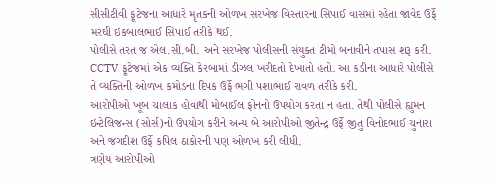સીસીટીવી ફૂટેજના આધારે મૃતકની ઓળખ સરખેજ વિસ્તારના સિપાઈ વાસમાં રહેતા જાવેદ ઉર્ફે મરઘી ઇકબાલભાઈ સિપાઈ તરીકે થઈ.
પોલીસે તરત જ એલ.સી.બી. અને સરખેજ પોલીસની સંયુક્ત ટીમો બનાવીને તપાસ શરૂ કરી. CCTV ફૂટેજમાં એક વ્યક્તિ કેરબામાં ડીઝલ ખરીદતો દેખાતો હતો. આ કડીના આધારે પોલીસે તે વ્યક્તિની ઓળખ કમોડના દિપક ઉર્ફે ભગી પશાભાઈ રાવળ તરીકે કરી.
આરોપીઓ ખૂબ ચાલાક હોવાથી મોબાઈલ ફોનનો ઉપયોગ કરતા ન હતા. તેથી પોલીસે હ્યુમન ઇન્ટેલિજન્સ (સોર્સ)નો ઉપયોગ કરીને અન્ય બે આરોપીઓ જીતેન્દ્ર ઉર્ફે જીતુ વિનોદભાઈ ચુનારા અને જગદીશ ઉર્ફે કપિલ ઠાકોરની પણ ઓળખ કરી લીધી.
ત્રણેય આરોપીઓ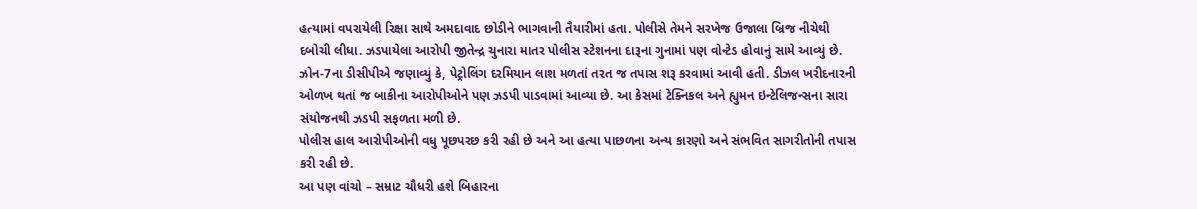હત્યામાં વપરાયેલી રિક્ષા સાથે અમદાવાદ છોડીને ભાગવાની તૈયારીમાં હતા. પોલીસે તેમને સરખેજ ઉજાલા બ્રિજ નીચેથી દબોચી લીધા. ઝડપાયેલા આરોપી જીતેન્દ્ર ચુનારા માતર પોલીસ સ્ટેશનના દારૂના ગુનામાં પણ વોન્ટેડ હોવાનું સામે આવ્યું છે.
ઝોન-7ના ડીસીપીએ જણાવ્યું કે, પેટ્રોલિંગ દરમિયાન લાશ મળતાં તરત જ તપાસ શરૂ કરવામાં આવી હતી. ડીઝલ ખરીદનારની ઓળખ થતાં જ બાકીના આરોપીઓને પણ ઝડપી પાડવામાં આવ્યા છે. આ કેસમાં ટેક્નિકલ અને હ્યુમન ઇન્ટેલિજન્સના સારા સંયોજનથી ઝડપી સફળતા મળી છે.
પોલીસ હાલ આરોપીઓની વધુ પૂછપરછ કરી રહી છે અને આ હત્યા પાછળના અન્ય કારણો અને સંભવિત સાગરીતોની તપાસ કરી રહી છે.
આ પણ વાંચો – સમ્રાટ ચૌધરી હશે બિહારના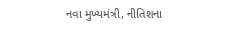નવા મુખ્યમંત્રી, નીતિશના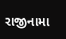રાજીનામા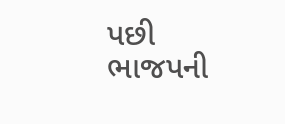પછી ભાજપની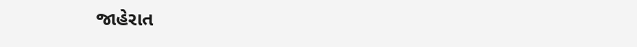જાહેરાત